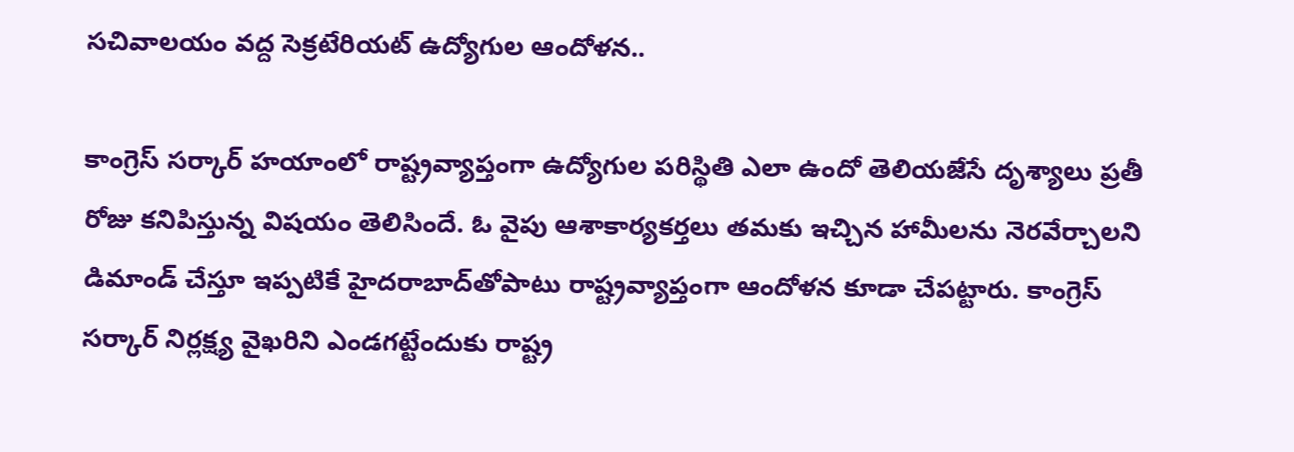సచివాలయం వద్ద సెక్రటేరియట్ ఉద్యోగుల ఆందోళన..

కాంగ్రెస్‌ సర్కార్ హయాంలో రాష్ట్రవ్యాప్తంగా ఉద్యోగుల పరిస్థితి ఎలా ఉందో తెలియజేసే దృశ్యాలు ప్రతీ రోజు కనిపిస్తున్న విషయం తెలిసిందే. ఓ వైపు ఆశాకార్యకర్తలు తమకు ఇచ్చిన హామీలను నెరవేర్చాలని డిమాండ్ చేస్తూ ఇప్పటికే హైదరాబాద్‌తోపాటు రాష్ట్రవ్యాప్తంగా ఆందోళన కూడా చేపట్టారు. కాంగ్రెస్‌ సర్కార్‌ నిర్లక్ష్య వైఖరిని ఎండగట్టేందుకు రాష్ట్ర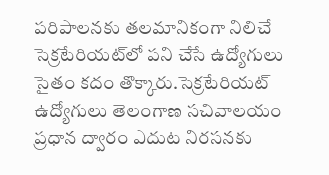పరిపాలనకు తలమానికంగా నిలిచే సెక్రటేరియట్‌లో పని చేసే ఉద్యోగులు సైతం కదం తొక్కారు.సెక్రటేరియట్‌ ఉద్యోగులు తెలంగాణ సచివాలయం ప్రధాన ద్వారం ఎదుట నిరసనకు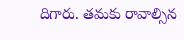దిగారు. తమకు రావాల్సిన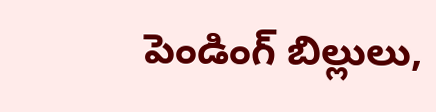పెండింగ్ బిల్లులు,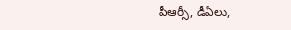పీఆర్సీ, డీఏలు,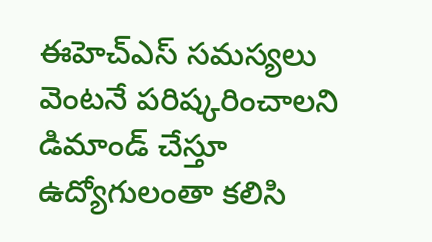ఈహెచ్ఎస్ సమస్యలు వెంటనే పరిష్కరించాలని డిమాండ్ చేస్తూ ఉద్యోగులంతా కలిసి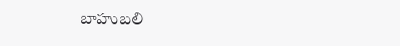బాహుబలి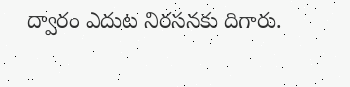ద్వారం ఎదుట నిరసనకు దిగారు.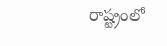రాష్ట్రంలో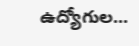ఉద్యోగుల...